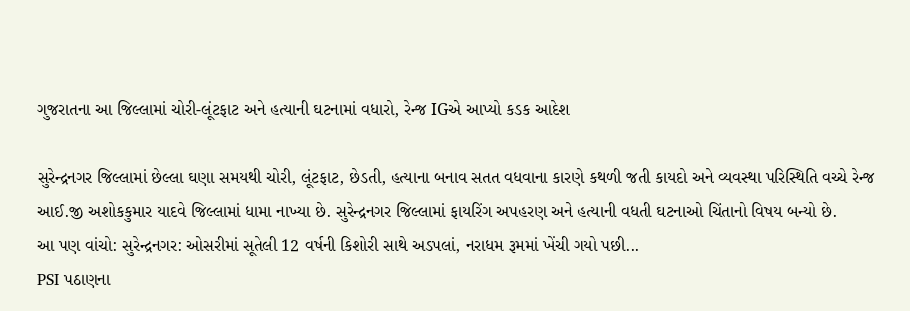ગુજરાતના આ જિલ્લામાં ચોરી-લૂંટફાટ અને હત્યાની ઘટનામાં વધારો, રેન્જ IGએ આપ્યો કડક આદેશ

સુરેન્દ્રનગર જિલ્લામાં છેલ્લા ઘણા સમયથી ચોરી, લૂંટફાટ, છેડતી, હત્યાના બનાવ સતત વધવાના કારણે કથળી જતી કાયદો અને વ્યવસ્થા પરિસ્થિતિ વચ્ચે રેન્જ આઈ.જી અશોકકુમાર યાદવે જિલ્લામાં ધામા નાખ્યા છે. સુરેન્દ્રનગર જિલ્લામાં ફાયરિંગ અપહરણ અને હત્યાની વધતી ઘટનાઓ ચિંતાનો વિષય બન્યો છે.
આ પણ વાંચો: સુરેન્દ્રનગર: ઓસરીમાં સૂતેલી 12 વર્ષની કિશોરી સાથે અડપલાં, નરાધમ રૂમમાં ખેંચી ગયો પછી...
PSI પઠાણના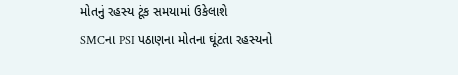મોતનું રહસ્ય ટૂંક સમયામાં ઉકેલાશે
SMCના PSI પઠાણના મોતના ઘૂંટતા રહસ્યનો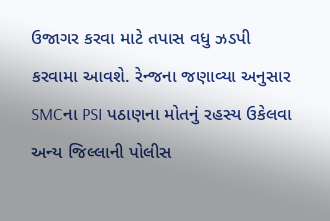ઉજાગર કરવા માટે તપાસ વધુ ઝડપી કરવામા આવશે. રેન્જના જણાવ્યા અનુસાર SMCના PSI પઠાણના મોતનું રહસ્ય ઉકેલવા અન્ય જિલ્લાની પોલીસ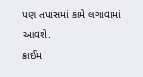પણ તપાસમાં કામે લગાવામાં આવશે.
ક્રાઈમ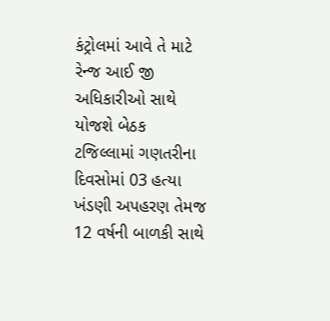કંટ્રોલમાં આવે તે માટે રેન્જ આઈ જી અધિકારીઓ સાથે યોજશે બેઠક
ટજિલ્લામાં ગણતરીના દિવસોમાં 03 હત્યા ખંડણી અપહરણ તેમજ 12 વર્ષની બાળકી સાથે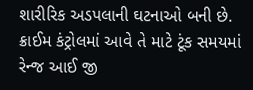શારીરિક અડપલાની ઘટનાઓ બની છે. ક્રાઈમ કંટ્રોલમાં આવે તે માટે ટૂંક સમયમાં રેન્જ આઈ જી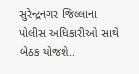સુરેન્દ્રનગર જિલ્લાના પોલીસ અધિકારીઓ સાથે બેઠક યોજશે..